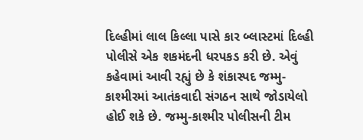દિલ્હીમાં લાલ કિલ્લા પાસે કાર બ્લાસ્ટમાં દિલ્હી પોલીસે એક શકમંદની ધરપકડ કરી છે. એવું કહેવામાં આવી રહ્યું છે કે શંકાસ્પદ જમ્મુ-કાશ્મીરમાં આતંકવાદી સંગઠન સાથે જોડાયેલો હોઈ શકે છે. જમ્મુ-કાશ્મીર પોલીસની ટીમ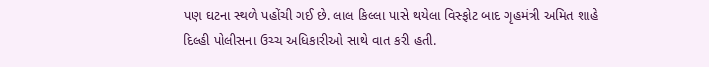પણ ઘટના સ્થળે પહોંચી ગઈ છે. લાલ કિલ્લા પાસે થયેલા વિસ્ફોટ બાદ ગૃહમંત્રી અમિત શાહે દિલ્હી પોલીસના ઉચ્ચ અધિકારીઓ સાથે વાત કરી હતી.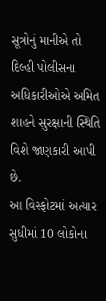સૂત્રોનું માનીએ તો દિલ્હી પોલીસના અધિકારીઓએ અમિત શાહને સુરક્ષાની સ્થિતિ વિશે જાણકારી આપી છે.
આ વિસ્ફોટમાં અત્યાર સુધીમાં 10 લોકોના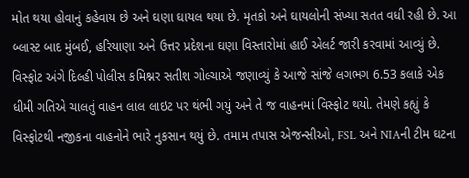મોત થયા હોવાનું કહેવાય છે અને ઘણા ઘાયલ થયા છે. મૃતકો અને ઘાયલોની સંખ્યા સતત વધી રહી છે. આ બ્લાસ્ટ બાદ મુંબઈ, હરિયાણા અને ઉત્તર પ્રદેશના ઘણા વિસ્તારોમાં હાઈ એલર્ટ જારી કરવામાં આવ્યું છે.
વિસ્ફોટ અંગે દિલ્હી પોલીસ કમિશ્નર સતીશ ગોલ્ચાએ જણાવ્યું કે આજે સાંજે લગભગ 6.53 કલાકે એક ધીમી ગતિએ ચાલતું વાહન લાલ લાઇટ પર થંભી ગયું અને તે જ વાહનમાં વિસ્ફોટ થયો. તેમણે કહ્યું કે વિસ્ફોટથી નજીકના વાહનોને ભારે નુકસાન થયું છે. તમામ તપાસ એજન્સીઓ, FSL અને NIAની ટીમ ઘટના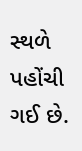સ્થળે પહોંચી ગઈ છે.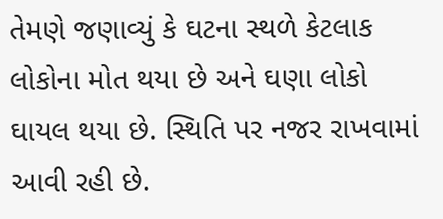તેમણે જણાવ્યું કે ઘટના સ્થળે કેટલાક લોકોના મોત થયા છે અને ઘણા લોકો ઘાયલ થયા છે. સ્થિતિ પર નજર રાખવામાં આવી રહી છે.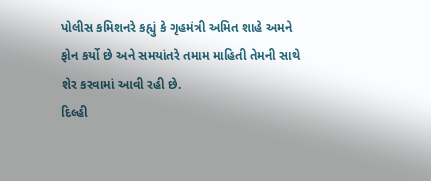પોલીસ કમિશનરે કહ્યું કે ગૃહમંત્રી અમિત શાહે અમને ફોન કર્યો છે અને સમયાંતરે તમામ માહિતી તેમની સાથે શેર કરવામાં આવી રહી છે.
દિલ્હી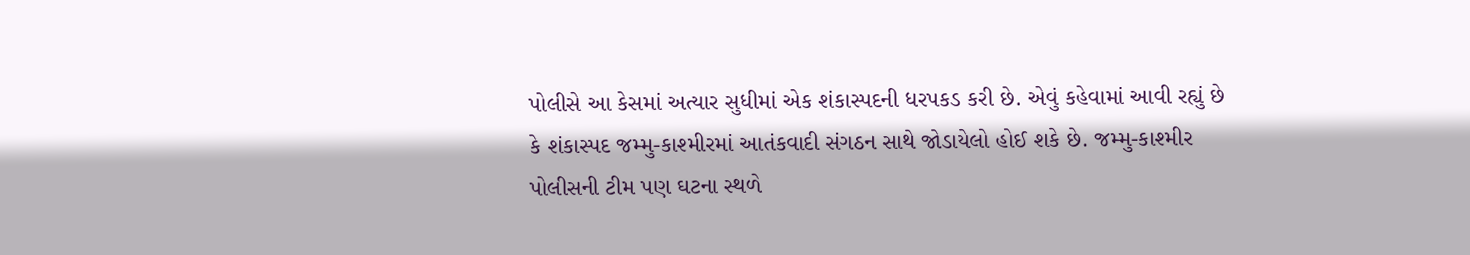પોલીસે આ કેસમાં અત્યાર સુધીમાં એક શંકાસ્પદની ધરપકડ કરી છે. એવું કહેવામાં આવી રહ્યું છે કે શંકાસ્પદ જમ્મુ-કાશ્મીરમાં આતંકવાદી સંગઠન સાથે જોડાયેલો હોઈ શકે છે. જમ્મુ-કાશ્મીર પોલીસની ટીમ પણ ઘટના સ્થળે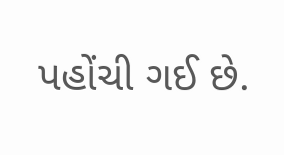પહોંચી ગઈ છે.